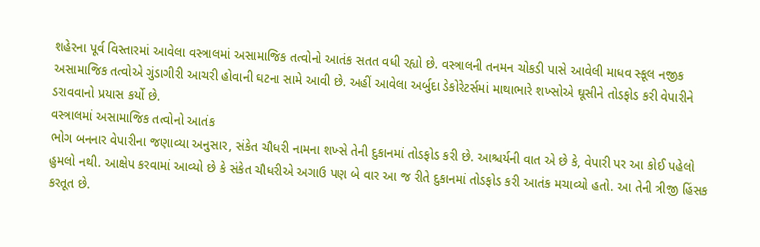શહેરના પૂર્વ વિસ્તારમાં આવેલા વસ્ત્રાલમાં અસામાજિક તત્વોનો આતંક સતત વધી રહ્યો છે. વસ્ત્રાલની તનમન ચોકડી પાસે આવેલી માધવ સ્કૂલ નજીક અસામાજિક તત્વોએ ગુંડાગીરી આચરી હોવાની ઘટના સામે આવી છે. અહીં આવેલા અર્બુદા ડેકોરેટર્સમાં માથાભારે શખ્સોએ ઘૂસીને તોડફોડ કરી વેપારીને ડરાવવાનો પ્રયાસ કર્યો છે.
વસ્ત્રાલમાં અસામાજિક તત્વોનો આતંક
ભોગ બનનાર વેપારીના જણાવ્યા અનુસાર, સંકેત ચૌધરી નામના શખ્સે તેની દુકાનમાં તોડફોડ કરી છે. આશ્ચર્યની વાત એ છે કે, વેપારી પર આ કોઈ પહેલો હુમલો નથી. આક્ષેપ કરવામાં આવ્યો છે કે સંકેત ચૌધરીએ અગાઉ પણ બે વાર આ જ રીતે દુકાનમાં તોડફોડ કરી આતંક મચાવ્યો હતો. આ તેની ત્રીજી હિંસક કરતૂત છે.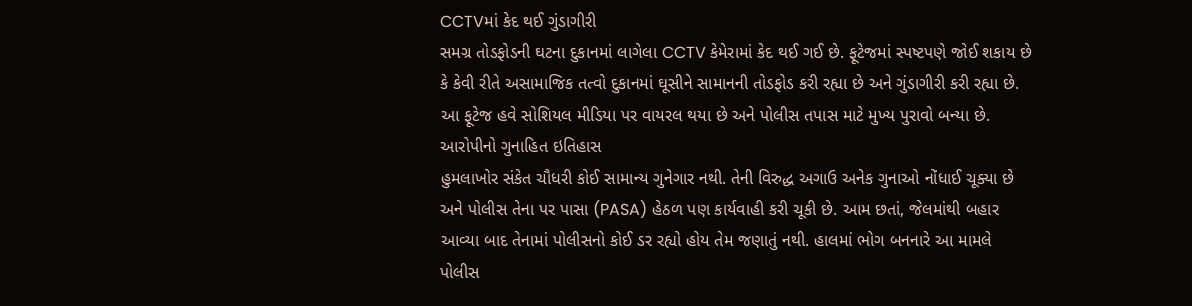CCTVમાં કેદ થઈ ગુંડાગીરી
સમગ્ર તોડફોડની ઘટના દુકાનમાં લાગેલા CCTV કેમેરામાં કેદ થઈ ગઈ છે. ફૂટેજમાં સ્પષ્ટપણે જોઈ શકાય છે કે કેવી રીતે અસામાજિક તત્વો દુકાનમાં ઘૂસીને સામાનની તોડફોડ કરી રહ્યા છે અને ગુંડાગીરી કરી રહ્યા છે. આ ફૂટેજ હવે સોશિયલ મીડિયા પર વાયરલ થયા છે અને પોલીસ તપાસ માટે મુખ્ય પુરાવો બન્યા છે.
આરોપીનો ગુનાહિત ઇતિહાસ
હુમલાખોર સંકેત ચૌધરી કોઈ સામાન્ય ગુનેગાર નથી. તેની વિરુદ્ધ અગાઉ અનેક ગુનાઓ નોંધાઈ ચૂક્યા છે અને પોલીસ તેના પર પાસા (PASA) હેઠળ પણ કાર્યવાહી કરી ચૂકી છે. આમ છતાં, જેલમાંથી બહાર આવ્યા બાદ તેનામાં પોલીસનો કોઈ ડર રહ્યો હોય તેમ જણાતું નથી. હાલમાં ભોગ બનનારે આ મામલે પોલીસ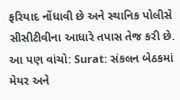ફરિયાદ નોંધાવી છે અને સ્થાનિક પોલીસે સીસીટીવીના આધારે તપાસ તેજ કરી છે.
આ પણ વાંચો: Surat: સંકલન બેઠકમાં મેયર અને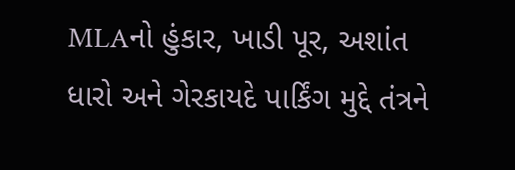MLAનો હુંકાર, ખાડી પૂર, અશાંત ધારો અને ગેરકાયદે પાર્કિંગ મુદ્દે તંત્રને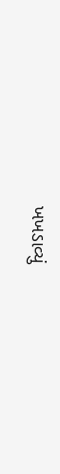ખખડાવ્યું